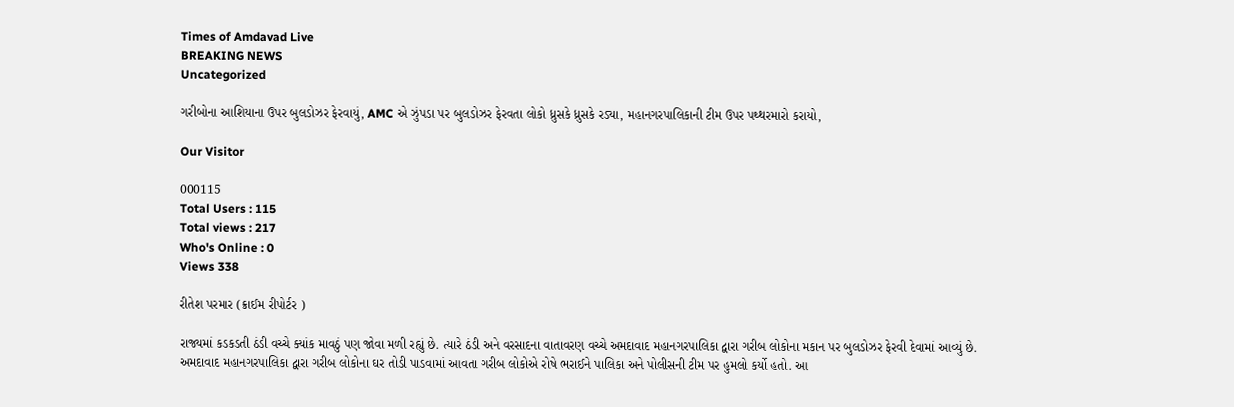Times of Amdavad Live
BREAKING NEWS
Uncategorized

ગરીબોના આશિયાના ઉપર બુલડોઝર ફેરવાયું, AMC એ ઝુંપડા પર બુલડોઝર ફેરવતા લોકો ધ્રુસકે ધ્રુસકે રડ્યા, મહાનગરપાલિકાની ટીમ ઉપર પથ્થરમારો કરાયો,

Our Visitor

000115
Total Users : 115
Total views : 217
Who's Online : 0
Views 338

રીતેશ પરમાર (ક્રાઈમ રીપોર્ટર )

રાજ્યમાં કડકડતી ઠંડી વચ્ચે ક્યાંક માવઠું પણ જોવા મળી રહ્યું છે. ત્યારે ઠંડી અને વરસાદના વાતાવરણ વચ્ચે અમદાવાદ મહાનગરપાલિકા દ્વારા ગરીબ લોકોના મકાન પર બુલડોઝર ફેરવી દેવામાં આવ્યું છે. અમદાવાદ મહાનગરપાલિકા દ્વારા ગરીબ લોકોના ઘર તોડી પાડવામાં આવતા ગરીબ લોકોએ રોષે ભરાઈને પાલિકા અને પોલીસની ટીમ પર હુમલો કર્યો હતો. આ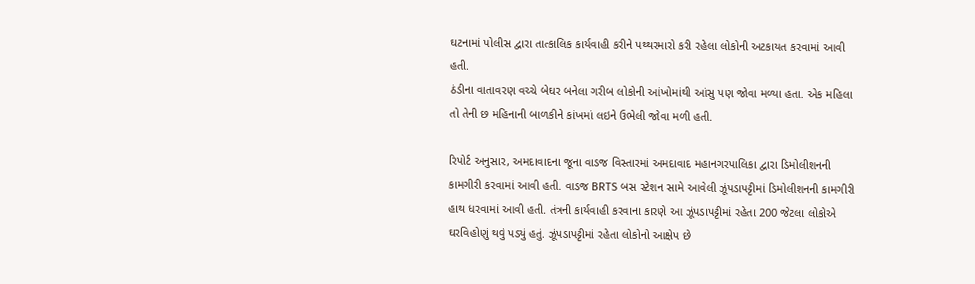ઘટનામાં પોલીસ દ્વારા તાત્કાલિક કાર્યવાહી કરીને પથ્થરમારો કરી રહેલા લોકોની અટકાયત કરવામાં આવી હતી.
ઠંડીના વાતાવરણ વચ્ચે બેઘર બનેલા ગરીબ લોકોની આંખોમાંથી આંસુ પણ જોવા મળ્યા હતા. એક મહિલા તો તેની છ મહિનાની બાળકીને કાંખમાં લઇને ઉભેલી જોવા મળી હતી.

રિપોર્ટ અનુસાર, અમદાવાદના જૂના વાડજ વિસ્તારમાં અમદાવાદ મહાનગરપાલિકા દ્વારા ડિમોલીશનની કામગીરી કરવામાં આવી હતી. વાડજ BRTS બસ સ્ટેશન સામે આવેલી ઝૂંપડાપટ્ટીમાં ડિમોલીશનની કામગીરી હાથ ધરવામાં આવી હતી. તંત્રની કાર્યવાહી કરવાના કારણે આ ઝૂંપડાપટ્ટીમાં રહેતા 200 જેટલા લોકોએ ઘરવિહોણું થવું પડ્યું હતું. ઝૂંપડાપટ્ટીમાં રહેતા લોકોનો આક્ષેપ છે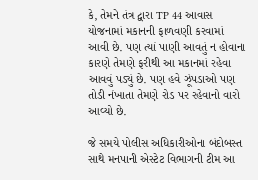કે, તેમને તંત્ર દ્વારા TP 44 આવાસ યોજનામાં મકાનની ફાળવણી કરવામાં આવી છે. પણ ત્યાં પાણી આવતું ન હોવાના કારણે તેમણે ફરીથી આ મકાનમાં રહેવા આવવું પડ્યું છે. પણ હવે ઝૂંપડાઓ પણ તોડી નંખાતા તેમણે રોડ પર રહેવાનો વારો આવ્યો છે.

જે સમયે પોલીસ અધિકારીઓના બંદોબસ્ત સાથે મનપાની એસ્ટેટ વિભાગની ટીમ આ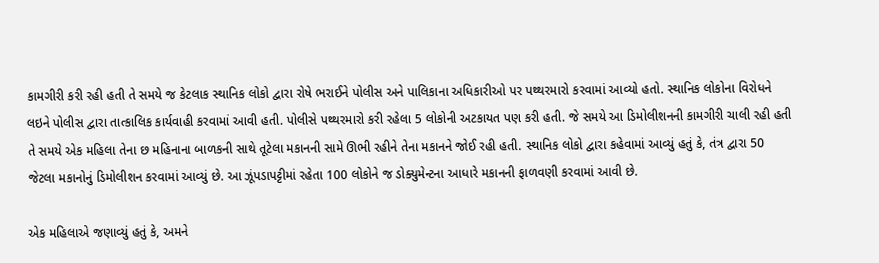કામગીરી કરી રહી હતી તે સમયે જ કેટલાક સ્થાનિક લોકો દ્વારા રોષે ભરાઈને પોલીસ અને પાલિકાના અધિકારીઓ પર પથ્થરમારો કરવામાં આવ્યો હતો. સ્થાનિક લોકોના વિરોધને લઇને પોલીસ દ્વારા તાત્કાલિક કાર્યવાહી કરવામાં આવી હતી. પોલીસે પથ્થરમારો કરી રહેલા 5 લોકોની અટકાયત પણ કરી હતી. જે સમયે આ ડિમોલીશનની કામગીરી ચાલી રહી હતી તે સમયે એક મહિલા તેના છ મહિનાના બાળકની સાથે તૂટેલા મકાનની સામે ઊભી રહીને તેના મકાનને જોઈ રહી હતી. સ્થાનિક લોકો દ્વારા કહેવામાં આવ્યું હતું કે, તંત્ર દ્વારા 50 જેટલા મકાનોનું ડિમોલીશન કરવામાં આવ્યું છે. આ ઝૂંપડાપટ્ટીમાં રહેતા 100 લોકોને જ ડોક્યુમેન્ટના આધારે મકાનની ફાળવણી કરવામાં આવી છે.

એક મહિલાએ જણાવ્યું હતું કે, અમને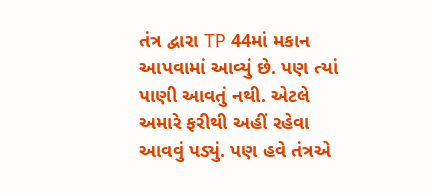તંત્ર દ્વારા TP 44માં મકાન આપવામાં આવ્યું છે. પણ ત્યાં પાણી આવતું નથી. એટલે અમારે ફરીથી અહીં રહેવા આવવું પડ્યું. પણ હવે તંત્રએ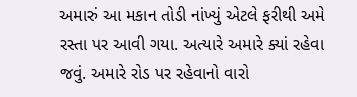અમારું આ મકાન તોડી નાંખ્યું એટલે ફરીથી અમે રસ્તા પર આવી ગયા. અત્યારે અમારે ક્યાં રહેવા જવું. અમારે રોડ પર રહેવાનો વારો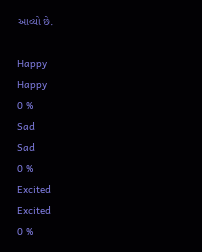આવ્યો છે.

Happy
Happy
0 %
Sad
Sad
0 %
Excited
Excited
0 %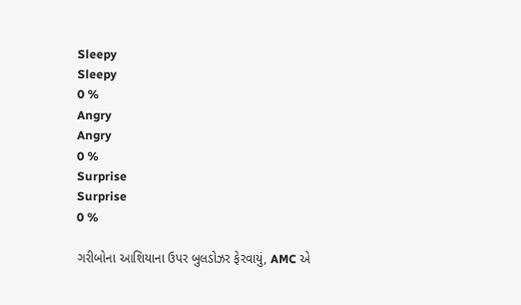Sleepy
Sleepy
0 %
Angry
Angry
0 %
Surprise
Surprise
0 %

ગરીબોના આશિયાના ઉપર બુલડોઝર ફેરવાયું, AMC એ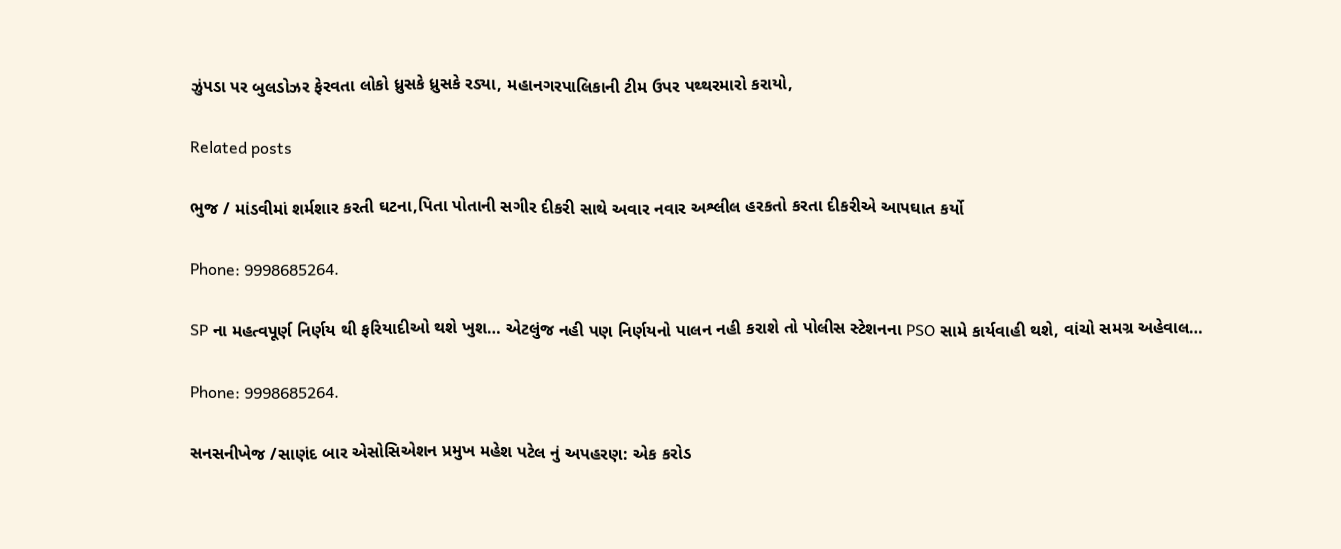ઝુંપડા પર બુલડોઝર ફેરવતા લોકો ધ્રુસકે ધ્રુસકે રડ્યા, મહાનગરપાલિકાની ટીમ ઉપર પથ્થરમારો કરાયો,

Related posts

ભુજ / માંડવીમાં શર્મશાર કરતી ઘટના,પિતા પોતાની સગીર દીકરી સાથે અવાર નવાર અશ્લીલ હરકતો કરતા દીકરીએ આપઘાત કર્યો

Phone: 9998685264.

SP ના મહત્વપૂર્ણ નિર્ણય થી ફરિયાદીઓ થશે ખુશ… એટલુંજ નહી પણ નિર્ણયનો પાલન નહી કરાશે તો પોલીસ સ્ટેશનના PSO સામે કાર્યવાહી થશે, વાંચો સમગ્ર અહેવાલ…

Phone: 9998685264.

સનસનીખેજ /સાણંદ બાર એસોસિએશન પ્રમુખ મહેશ પટેલ નું અપહરણ: એક કરોડ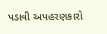પડાવી અપહરણકારો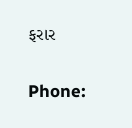ફરાર

Phone: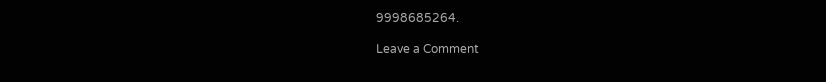9998685264.

Leave a Comment